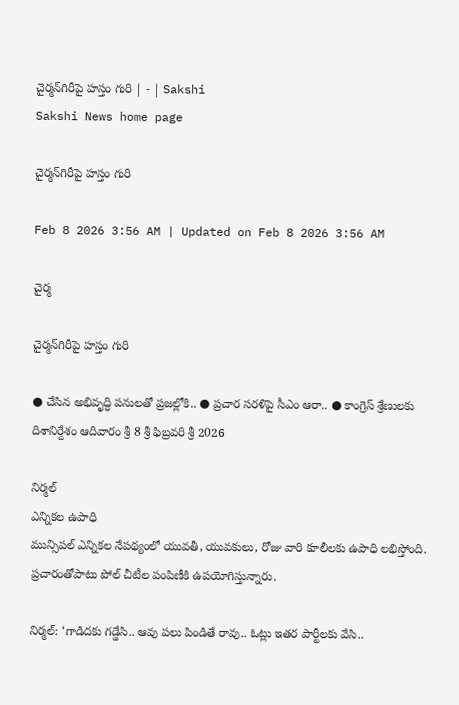చైర్మన్‌గిరీపై హస్తం గురి | - | Sakshi
Sakshi News home page

చైర్మన్‌గిరీపై హస్తం గురి

Feb 8 2026 3:56 AM | Updated on Feb 8 2026 3:56 AM

చైర్మ

చైర్మన్‌గిరీపై హస్తం గురి

● చేసిన అభివృద్ధి పనులతో ప్రజల్లోకి.. ● ప్రచార సరళిపై సీఎం ఆరా.. ● కాంగ్రెస్‌ శ్రేణులకు దిశానిర్దేశం ఆదివారం శ్రీ 8 శ్రీ ఫిబ్రవరి శ్రీ 2026

నిర్మల్‌
ఎన్నికల ఉపాధి
మున్సిపల్‌ ఎన్నికల నేపథ్యంలో యువతీ, యువకులు, రోజు వారి కూలీలకు ఉపాధి లభిస్తోంది. ప్రచారంతోపాటు పోల్‌ చీటీల పంపిణీకి ఉపయోగిస్తున్నారు.

నిర్మల్‌: ‘గాడిదకు గడ్డేసి.. ఆవు పలు పిండితే రావు.. ఓట్లు ఇతర పార్టీలకు వేసి..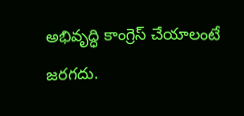అభివృద్ధి కాంగ్రెస్‌ చేయాలంటే జరగదు.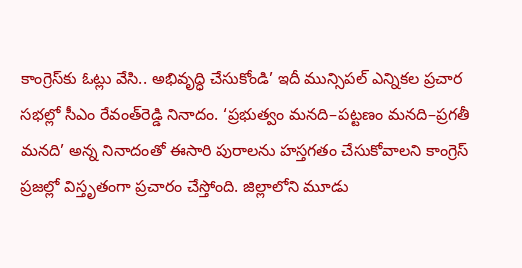కాంగ్రెస్‌కు ఓట్లు వేసి.. అభివృద్ధి చేసుకోండి’ ఇదీ మున్సిపల్‌ ఎన్నికల ప్రచార సభల్లో సీఎం రేవంత్‌రెడ్డి నినాదం. ‘ప్రభుత్వం మనది–పట్టణం మనది–ప్రగతీ మనది’ అన్న నినాదంతో ఈసారి పురాలను హస్తగతం చేసుకోవాలని కాంగ్రెస్‌ ప్రజల్లో విస్తృతంగా ప్రచారం చేస్తోంది. జిల్లాలోని మూడు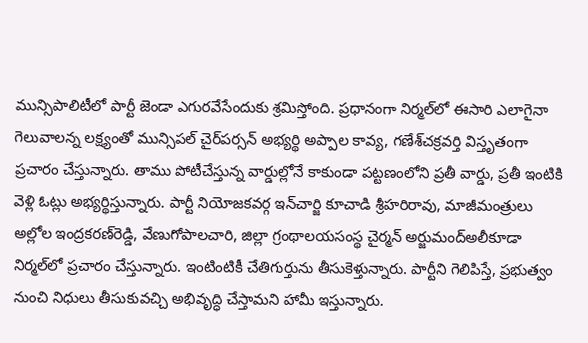మున్సిపాలిటీలో పార్టీ జెండా ఎగురవేసేందుకు శ్రమిస్తోంది. ప్రధానంగా నిర్మల్‌లో ఈసారి ఎలాగైనా గెలువాలన్న లక్ష్యంతో మున్సిపల్‌ చైర్‌పర్సన్‌ అభ్యర్థి అప్పాల కావ్య, గణేశ్‌చక్రవర్తి విస్తృతంగా ప్రచారం చేస్తున్నారు. తాము పోటీచేస్తున్న వార్డుల్లోనే కాకుండా పట్టణంలోని ప్రతీ వార్డు, ప్రతీ ఇంటికి వెళ్లి ఓట్లు అభ్యర్థిస్తున్నారు. పార్టీ నియోజకవర్గ ఇన్‌చార్జి కూచాడి శ్రీహరిరావు, మాజీమంత్రులు అల్లోల ఇంద్రకరణ్‌రెడ్డి, వేణుగోపాలచారి, జిల్లా గ్రంథాలయసంస్థ చైర్మన్‌ అర్జుమంద్‌అలీకూడా నిర్మల్‌లో ప్రచారం చేస్తున్నారు. ఇంటింటికీ చేతిగుర్తును తీసుకెళ్తున్నారు. పార్టీని గెలిపిస్తే, ప్రభుత్వం నుంచి నిధులు తీసుకువచ్చి అభివృద్ధి చేస్తామని హామీ ఇస్తున్నారు.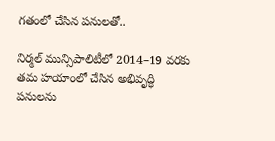గతంలో చేసిన పనులతో..

నిర్మల్‌ మున్సిపాలిటీలో 2014–19 వరకు తమ హయాంలో చేసిన అభివృద్ధి పనులను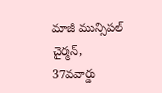మాజీ మున్సిపల్‌ చైర్మన్‌, 37వవార్డు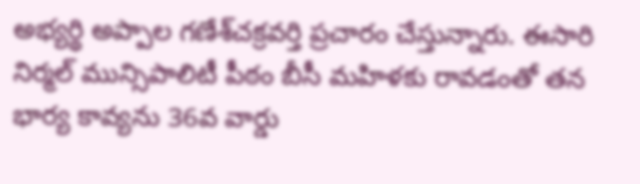అభ్యర్థి అప్పాల గణేశ్‌చక్రవర్తి ప్రచారం చేస్తున్నారు. ఈసారి నిర్మల్‌ మున్సిపాలిటీ పీఠం బీసీ మహిళకు రావడంతో తన భార్య కావ్యను 36వ వార్డు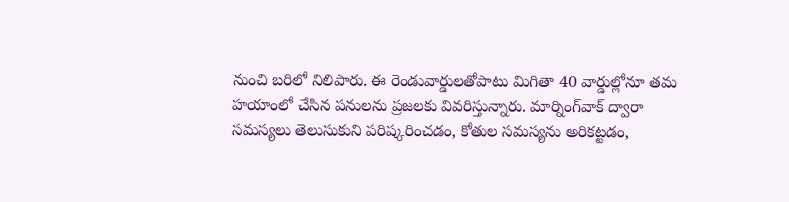నుంచి బరిలో నిలిపారు. ఈ రెండువార్డులతోపాటు మిగితా 40 వార్డుల్లోనూ తమ హయాంలో చేసిన పనులను ప్రజలకు వివరిస్తున్నారు. మార్నింగ్‌వాక్‌ ద్వారా సమస్యలు తెలుసుకుని పరిష్కరించడం, కోతుల సమస్యను అరికట్టడం,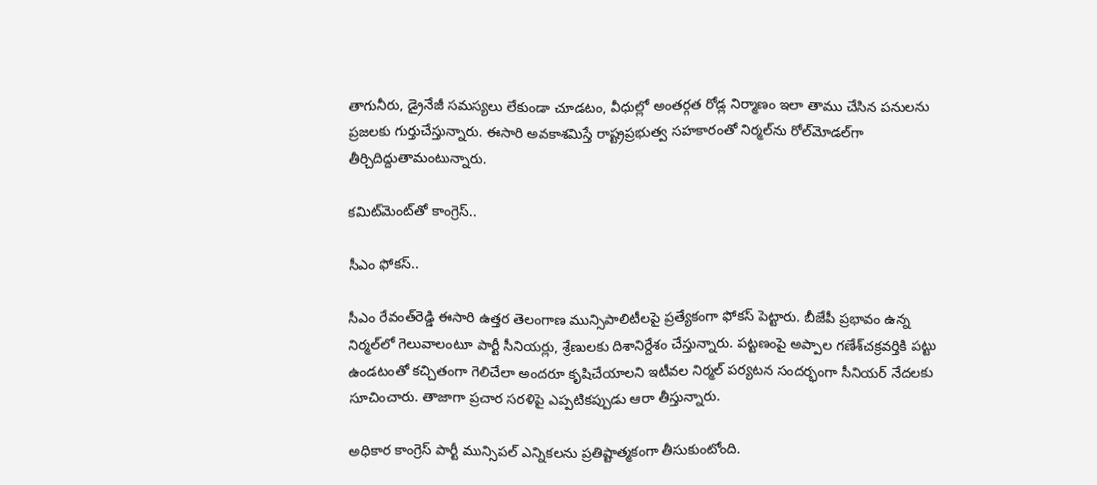తాగునీరు, డ్రైనేజీ సమస్యలు లేకుండా చూడటం, వీధుల్లో అంతర్గత రోడ్ల నిర్మాణం ఇలా తాము చేసిన పనులను ప్రజలకు గుర్తుచేస్తున్నారు. ఈసారి అవకాశమిస్తే రాష్ట్రప్రభుత్వ సహకారంతో నిర్మల్‌ను రోల్‌మోడల్‌గా తీర్చిదిద్దుతామంటున్నారు.

కమిట్‌మెంట్‌తో కాంగ్రెస్‌..

సీఎం ఫోకస్‌..

సీఎం రేవంత్‌రెడ్డి ఈసారి ఉత్తర తెలంగాణ మున్సిపాలిటీలపై ప్రత్యేకంగా ఫోకస్‌ పెట్టారు. బీజేపీ ప్రభావం ఉన్న నిర్మల్‌లో గెలువాలంటూ పార్టీ సీనియర్లు, శ్రేణులకు దిశానిర్దేశం చేస్తున్నారు. పట్టణంపై అప్పాల గణేశ్‌చక్రవర్తికి పట్టు ఉండటంతో కచ్చితంగా గెలిచేలా అందరూ కృషిచేయాలని ఇటీవల నిర్మల్‌ పర్యటన సందర్భంగా సీనియర్‌ నేదలకు సూచించారు. తాజాగా ప్రచార సరళిపై ఎప్పటికప్పుడు ఆరా తీస్తున్నారు.

అధికార కాంగ్రెస్‌ పార్టీ మున్సిపల్‌ ఎన్నికలను ప్రతిష్టాత్మకంగా తీసుకుంటోంది.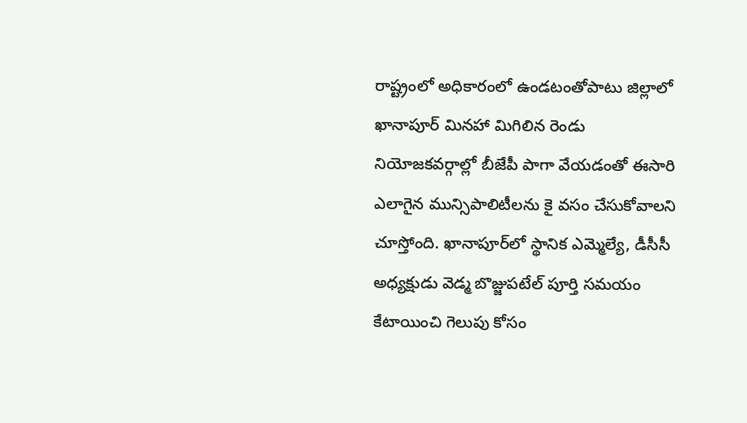రాష్ట్రంలో అధికారంలో ఉండటంతోపాటు జిల్లాలో ఖానాపూర్‌ మినహా మిగిలిన రెండు నియోజకవర్గాల్లో బీజేపీ పాగా వేయడంతో ఈసారి ఎలాగైన మున్సిపాలిటీలను కై వసం చేసుకోవాలని చూస్తోంది. ఖానాపూర్‌లో స్థానిక ఎమ్మెల్యే, డీసీసీ అధ్యక్షుడు వెడ్మ బొజ్జుపటేల్‌ పూర్తి సమయం కేటాయించి గెలుపు కోసం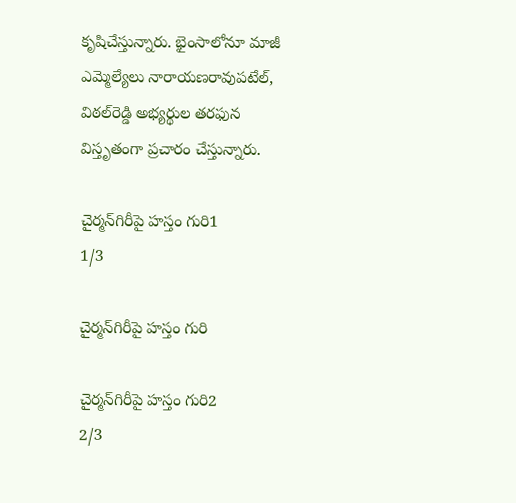కృషిచేస్తున్నారు. భైంసాలోనూ మాజీ ఎమ్మెల్యేలు నారాయణరావుపటేల్‌, విఠల్‌రెడ్డి అభ్యర్థుల తరఫున విస్తృతంగా ప్రచారం చేస్తున్నారు.

చైర్మన్‌గిరీపై హస్తం గురి1
1/3

చైర్మన్‌గిరీపై హస్తం గురి

చైర్మన్‌గిరీపై హస్తం గురి2
2/3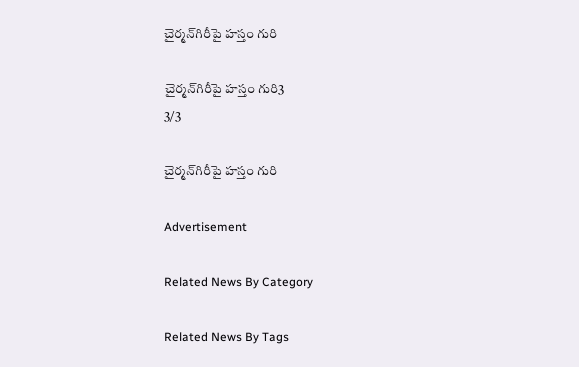చైర్మన్‌గిరీపై హస్తం గురి

చైర్మన్‌గిరీపై హస్తం గురి3
3/3

చైర్మన్‌గిరీపై హస్తం గురి

Advertisement

Related News By Category

Related News By Tags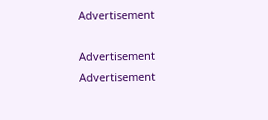Advertisement

Advertisement
Advertisement